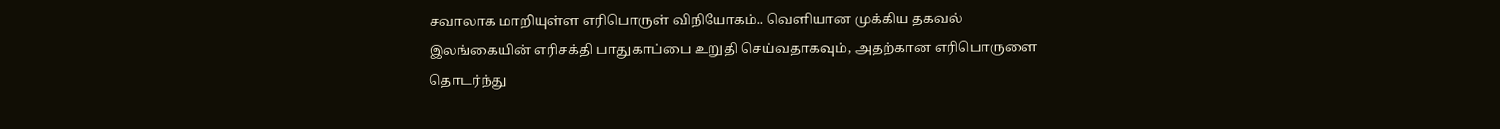சவாலாக மாறியுள்ள எரிபொருள் விநியோகம்.. வெளியான முக்கிய தகவல்
இலங்கையின் எரிசக்தி பாதுகாப்பை உறுதி செய்வதாகவும், அதற்கான எரிபொருளை தொடர்ந்து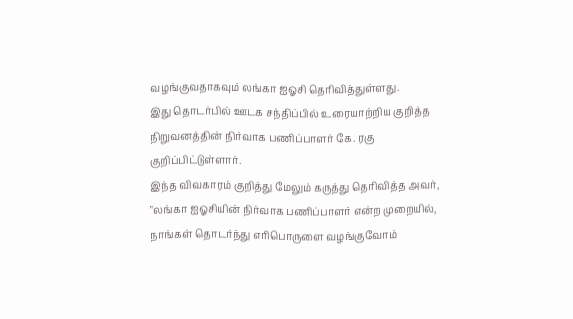வழங்குவதாகவும் லங்கா ஐஓசி தெரிவித்துள்ளது.
இது தொடர்பில் ஊடக சந்திப்பில் உரையாற்றிய குறித்த நிறுவனத்தின் நிர்வாக பணிப்பாளர் கே. ரகு குறிப்பிட்டுள்ளார்.
இந்த விவகாரம் குறித்து மேலும் கருத்து தெரிவித்த அவர், "லங்கா ஐஓசியின் நிர்வாக பணிப்பாளர் என்ற முறையில், நாங்கள் தொடர்ந்து எரிபொருளை வழங்குவோம்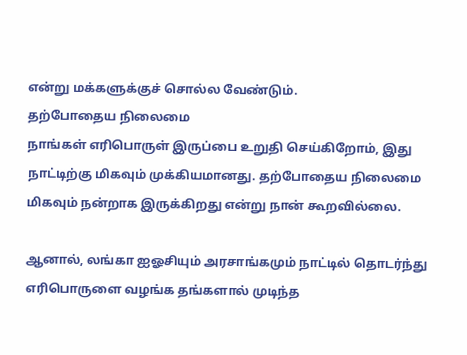என்று மக்களுக்குச் சொல்ல வேண்டும்.
தற்போதைய நிலைமை
நாங்கள் எரிபொருள் இருப்பை உறுதி செய்கிறோம், இது நாட்டிற்கு மிகவும் முக்கியமானது. தற்போதைய நிலைமை மிகவும் நன்றாக இருக்கிறது என்று நான் கூறவில்லை.

ஆனால், லங்கா ஐஓசியும் அரசாங்கமும் நாட்டில் தொடர்ந்து எரிபொருளை வழங்க தங்களால் முடிந்த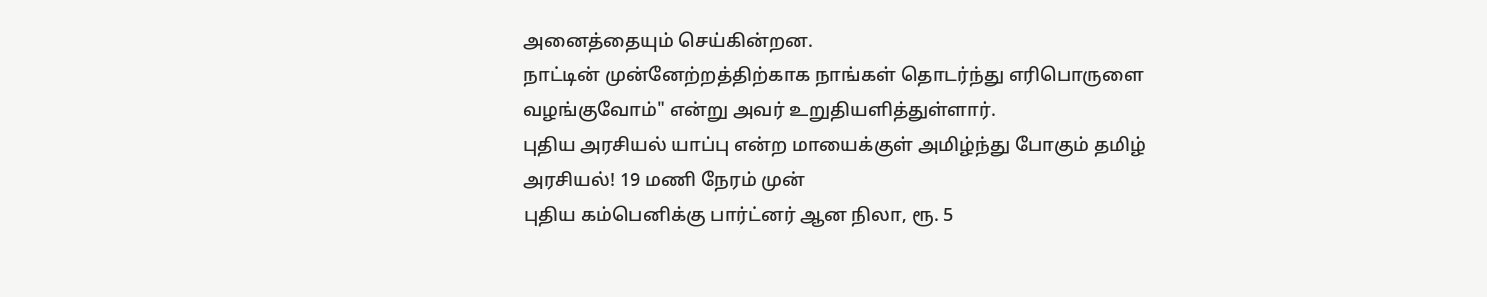அனைத்தையும் செய்கின்றன.
நாட்டின் முன்னேற்றத்திற்காக நாங்கள் தொடர்ந்து எரிபொருளை வழங்குவோம்" என்று அவர் உறுதியளித்துள்ளார்.
புதிய அரசியல் யாப்பு என்ற மாயைக்குள் அமிழ்ந்து போகும் தமிழ் அரசியல்! 19 மணி நேரம் முன்
புதிய கம்பெனிக்கு பார்ட்னர் ஆன நிலா, ரூ. 5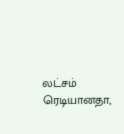லட்சம் ரெடியானதா,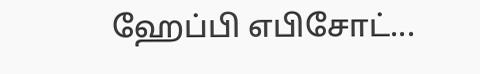ஹேப்பி எபிசோட்...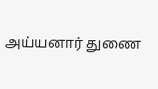அய்யனார் துணை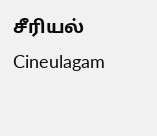சீரியல் Cineulagam